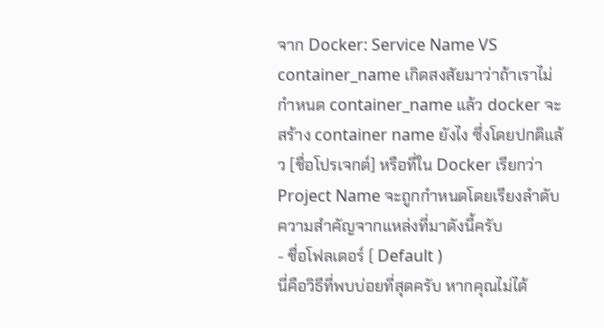จาก Docker: Service Name VS container_name เกิดสงสัยมาว่าถ้าเราไม่กำหนด container_name แล้ว docker จะสร้าง container name ยังไง ซึ่งโดยปกติแล้ว [ชื่อโปรเจกต์] หรือที่ใน Docker เรียกว่า Project Name จะถูกกำหนดโดยเรียงลำดับความสำคัญจากแหล่งที่มาดังนี้ครับ
- ชื่อโฟลเดอร์ ( Default )
นี่คือวิธีที่พบบ่อยที่สุดครับ หากคุณไม่ได้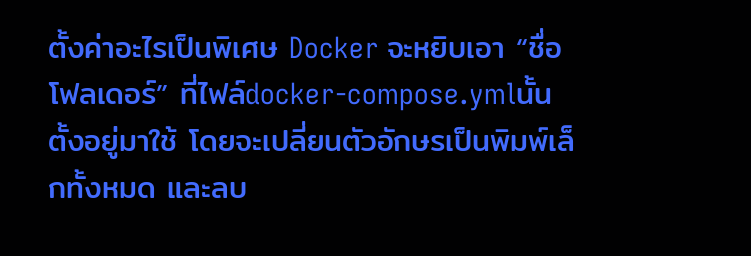ตั้งค่าอะไรเป็นพิเศษ Docker จะหยิบเอา “ชื่อโฟลเดอร์” ที่ไฟล์docker-compose.ymlนั้นตั้งอยู่มาใช้ โดยจะเปลี่ยนตัวอักษรเป็นพิมพ์เล็กทั้งหมด และลบ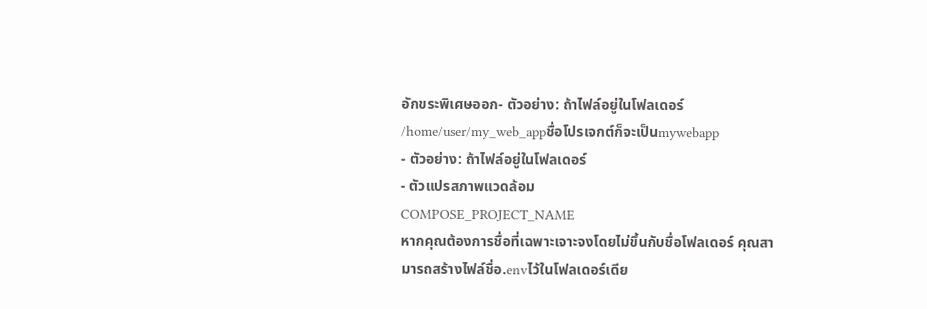อักขระพิเศษออก- ตัวอย่าง: ถ้าไฟล์อยู่ในโฟลเดอร์
/home/user/my_web_appชื่อโปรเจกต์ก็จะเป็นmywebapp
- ตัวอย่าง: ถ้าไฟล์อยู่ในโฟลเดอร์
- ตัวแปรสภาพแวดล้อม
COMPOSE_PROJECT_NAME
หากคุณต้องการชื่อที่เฉพาะเจาะจงโดยไม่ขึ้นกับชื่อโฟลเดอร์ คุณสามารถสร้างไฟล์ชื่อ.envไว้ในโฟลเดอร์เดีย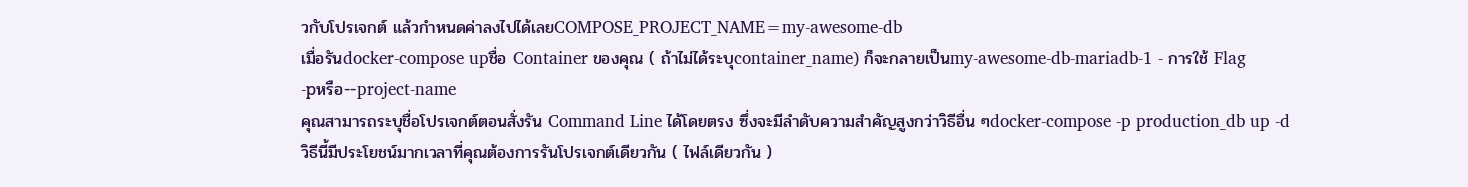วกับโปรเจกต์ แล้วกำหนดค่าลงไปได้เลยCOMPOSE_PROJECT_NAME=my-awesome-db
เมื่อรันdocker-compose upชื่อ Container ของคุณ ( ถ้าไม่ได้ระบุcontainer_name) ก็จะกลายเป็นmy-awesome-db-mariadb-1 - การใช้ Flag
-pหรือ--project-name
คุณสามารถระบุชื่อโปรเจกต์ตอนสั่งรัน Command Line ได้โดยตรง ซึ่งจะมีลำดับความสำคัญสูงกว่าวิธีอื่น ๆdocker-compose -p production_db up -d
วิธีนี้มีประโยชน์มากเวลาที่คุณต้องการรันโปรเจกต์เดียวกัน ( ไฟล์เดียวกัน )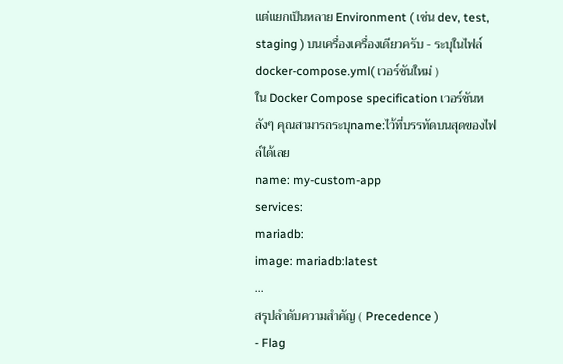แต่แยกเป็นหลาย Environment ( เช่น dev, test, staging ) บนเครื่องเครื่องเดียวครับ - ระบุในไฟล์
docker-compose.yml( เวอร์ชันใหม่ )
ใน Docker Compose specification เวอร์ชันหลังๆ คุณสามารถระบุname:ไว้ที่บรรทัดบนสุดของไฟล์ได้เลย
name: my-custom-app
services:
mariadb:
image: mariadb:latest
...
สรุปลำดับความสำคัญ ( Precedence )
- Flag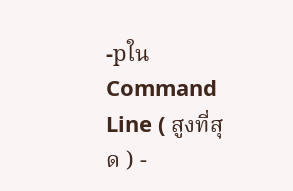-pใน Command Line ( สูงที่สุด ) -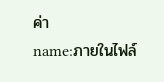ค่า
name:ภายในไฟล์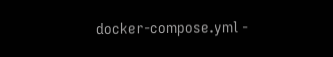docker-compose.yml -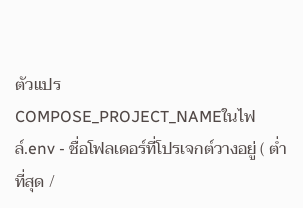ตัวแปร
COMPOSE_PROJECT_NAMEในไฟล์.env - ชื่อโฟลเดอร์ที่โปรเจกต์วางอยู่ ( ต่ำที่สุด /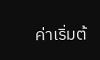ค่าเริ่มต้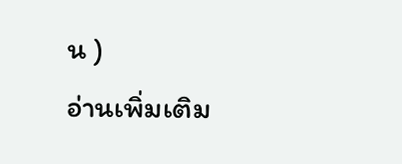น )
อ่านเพิ่มเติม